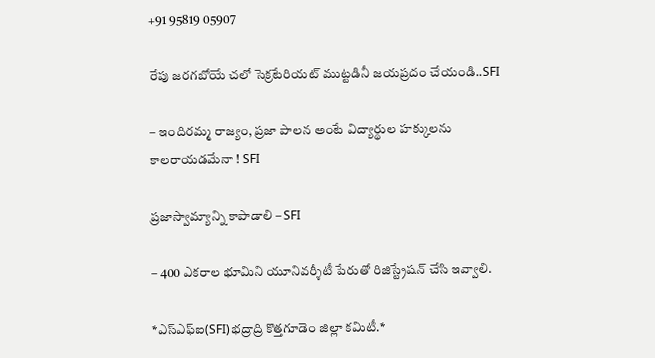+91 95819 05907

రేపు జరగబోయే చలో సెక్రటేరియట్ ముట్టడినీ జయప్రదం చేయండి..SFI

– ఇందిరమ్మ రాజ్యం, ప్రజా పాలన అంటే విద్యార్థుల హక్కులను కాలరాయడమేనా ! SFI

ప్రజాస్వామ్యాన్ని కాపాడాలి – SFI

– 400 ఎకరాల భూమిని యూనివర్శీటీ పేరుతో రిజిస్ట్రేషన్‌ చేసి ఇవ్వాలి.

*ఎస్ఎఫ్ఐ(SFI)భద్రాద్రి కొత్తగూడెం జిల్లా కమిటీ.*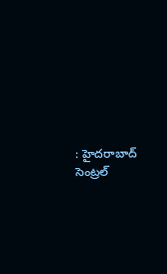: హైదరాబాద్ సెంట్రల్‌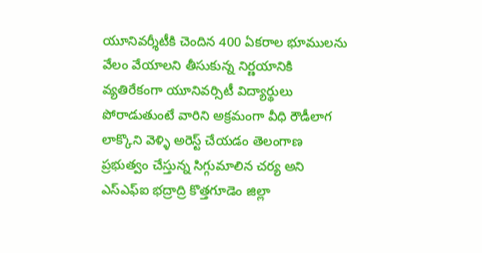యూనివర్శీటీకి చెందిన 400 ఏకరాల భూములను వేలం వేయాలని తీసుకున్న నిర్ణయానికి వ్యతిరేకంగా యూనివర్సిటీ విద్యార్థులు పోరాడుతుంటే వారిని అక్రమంగా వీధి రౌడీలాగ లాక్కొని వెళ్ళి అరెస్ట్ చేయడం తెలంగాణ ప్రభుత్వం చేస్తున్న సిగ్గుమాలిన చర్య అని ఎస్ఎఫ్ఐ భద్రాద్రి కొత్తగూడెం జిల్లా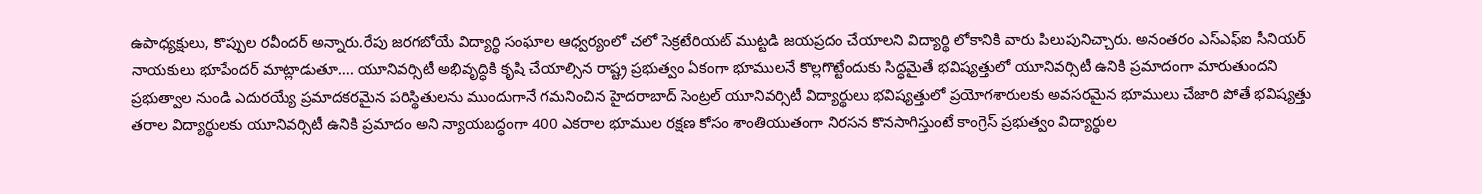ఉపాధ్యక్షులు, కొప్పుల రవీందర్ అన్నారు.రేపు జరగబోయే విద్యార్థి సంఘాల ఆధ్వర్యంలో చలో సెక్రటేరియట్ ముట్టడి జయప్రదం చేయాలని విద్యార్థి లోకానికి వారు పిలుపునిచ్చారు. అనంతరం ఎస్ఎఫ్ఐ సీనియర్ నాయకులు భూపేందర్ మాట్లాడుతూ…. యూనివర్సిటీ అభివృద్ధికి కృషి చేయాల్సిన రాష్ట్ర ప్రభుత్వం ఏకంగా భూములనే కొల్లగొట్టేందుకు సిద్ధమైతే భవిష్యత్తులో యూనివర్సిటీ ఉనికి ప్రమాదంగా మారుతుందని ప్రభుత్వాల నుండి ఎదురయ్యే ప్రమాదకరమైన పరిస్థితులను ముందుగానే గమనించిన హైదరాబాద్ సెంట్రల్ యూనివర్సిటీ విద్యార్థులు భవిష్యత్తులో ప్రయోగశారులకు అవసరమైన భూములు చేజారి పోతే భవిష్యత్తు తరాల విద్యార్థులకు యూనివర్సిటీ ఉనికి ప్రమాదం అని న్యాయబద్ధంగా 400 ఎకరాల భూముల రక్షణ కోసం శాంతియుతంగా నిరసన కొనసాగిస్తుంటే కాంగ్రెస్ ప్రభుత్వం విద్యార్థుల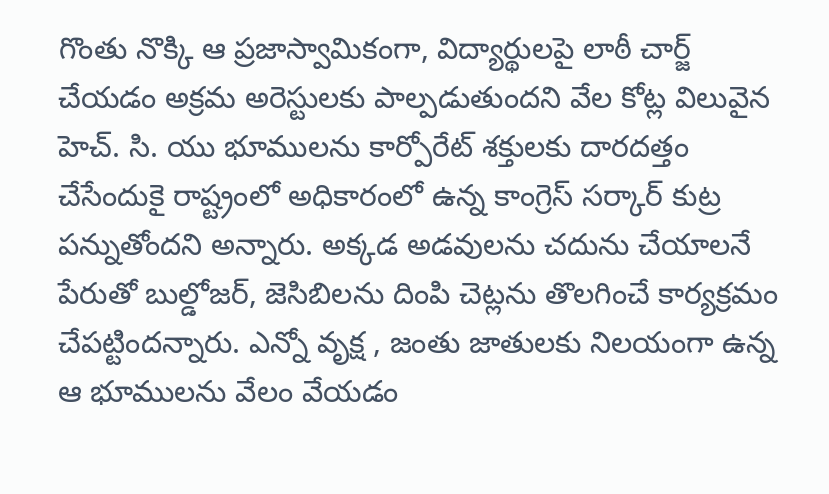గొంతు నొక్కి ఆ ప్రజాస్వామికంగా, విద్యార్థులపై లాఠీ చార్జ్ చేయడం అక్రమ అరెస్టులకు పాల్పడుతుందని వేల కోట్ల విలువైన హెచ్. సి. యు భూములను కార్పోరేట్‌ శక్తులకు దారదత్తం చేసేందుకై రాష్ట్రంలో అధికారంలో ఉన్న కాంగ్రెస్ సర్కార్ కుట్ర పన్నుతోందని అన్నారు. అక్కడ అడవులను చదును చేయాలనే పేరుతో బుల్డోజర్‌, జెసిబిలను దింపి చెట్లను తొలగించే కార్యక్రమం చేపట్టిందన్నారు. ఎన్నో వృక్ష , జంతు జాతులకు నిలయంగా ఉన్న ఆ భూములను వేలం వేయడం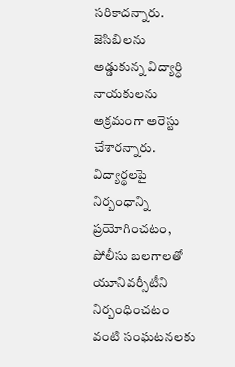సరికాదన్నారు. జెసిబిలను అడ్డుకున్న విద్యార్ధి నాయకులను అక్రమంగా అరెస్టు చేశారన్నారు. విద్యార్థలపై నిర్బంధాన్ని ప్రయోగించటం, పోలీసు బలగాలతో యూనివర్సీటీని నిర్బంధించటం వంటి సంఘటనలకు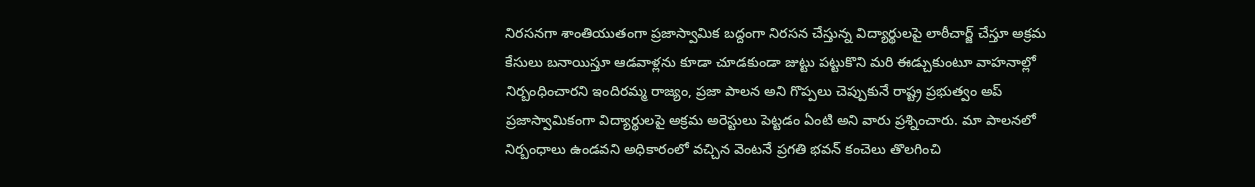నిరసనగా శాంతియుతంగా ప్రజాస్వామిక బద్దంగా నిరసన చేస్తున్న విద్యార్థులపై లాఠీచార్జ్ చేస్తూ అక్రమ కేసులు బనాయిస్తూ ఆడవాళ్లను కూడా చూడకుండా జుట్టు పట్టుకొని మరి ఈడ్చుకుంటూ వాహనాల్లో నిర్బంధించారని ఇందిరమ్మ రాజ్యం, ప్రజా పాలన అని గొప్పలు చెప్పుకునే రాష్ట్ర ప్రభుత్వం అప్ ప్రజాస్వామికంగా విద్యార్థులపై అక్రమ అరెస్టులు పెట్టడం ఏంటి అని వారు ప్రశ్నించారు. మా పాలనలో నిర్బంధాలు ఉండవని అధికారంలో వచ్చిన వెంటనే ప్రగతి భవన్‌ కంచెలు తొలగించి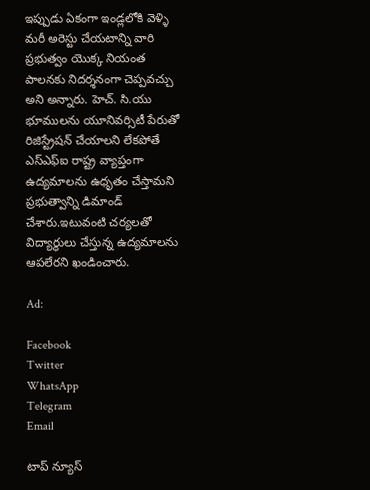ఇప్పుడు ఏకంగా ఇండ్లలోకి వెళ్ళి మరీ అరెస్టు చేయటాన్ని వారి ప్రభుత్వం యొక్క నియంత పాలనకు నిదర్శనంగా చెప్పవచ్చు అని అన్నారు. హెచ్. సి.యు భూములను యూనివర్సిటీ పేరుతో రిజిస్ట్రేషన్ చేయాలని లేకపోతే ఎస్ఎఫ్ఐ రాష్ట్ర వ్యాప్తంగా ఉద్యమాలను ఉధృతం చేస్తామని ప్రభుత్వాన్ని డిమాండ్ చేశారు.ఇటువంటి చర్యలతో విద్యార్థులు చేస్తున్న ఉద్యమాలను ఆపలేరని ఖండించారు.

Ad:

Facebook
Twitter
WhatsApp
Telegram
Email

టాప్ న్యూస్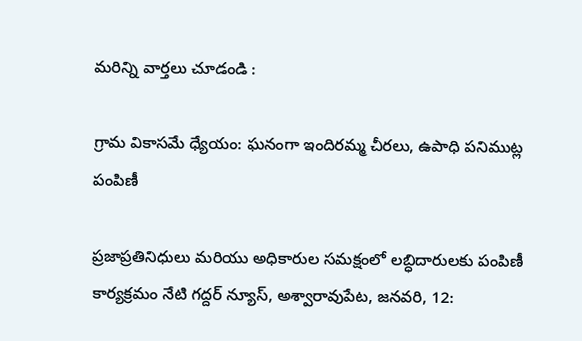మరిన్ని వార్తలు చూడండి :

గ్రామ వికాసమే ధ్యేయం: ఘనంగా ఇందిరమ్మ చీరలు, ఉపాధి పనిముట్ల పంపిణీ

ప్రజాప్రతినిధులు మరియు అధికారుల సమక్షంలో లబ్ధిదారులకు పంపిణీ కార్యక్రమం నేటి గద్దర్ న్యూస్, అశ్వారావుపేట, జనవరి, 12: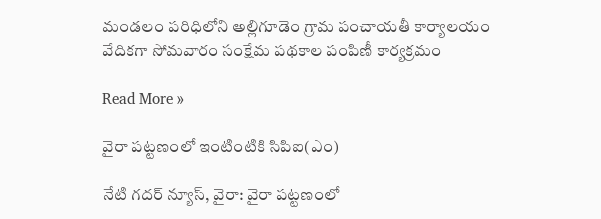మండలం పరిధిలోని అల్లిగూడెం గ్రామ పంచాయతీ కార్యాలయం వేదికగా సోమవారం సంక్షేమ పథకాల పంపిణీ కార్యక్రమం

Read More »

వైరా పట్టణంలో ఇంటింటికి సిపిఐ(ఎం)

నేటి గదర్ న్యూస్, వైరా: వైరా పట్టణంలో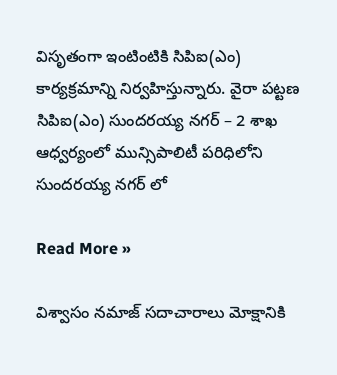విసృతంగా ఇంటింటికి సిపిఐ(ఎం) కార్యక్రమాన్ని నిర్వహిస్తున్నారు. వైరా పట్టణ సిపిఐ(ఎం) సుందరయ్య నగర్ – 2 శాఖ ఆధ్వర్యంలో మున్సిపాలిటీ పరిధిలోని సుందరయ్య నగర్ లో

Read More »

విశ్వాసం నమాజ్ సదాచారాలు మోక్షానికి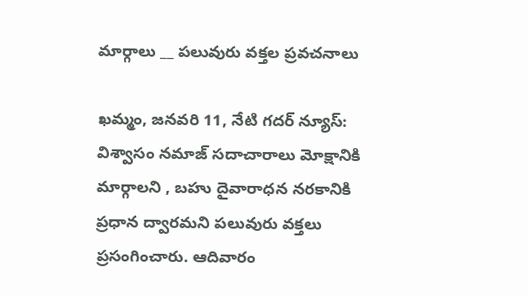మార్గాలు __ పలువురు వక్తల ప్రవచనాలు

ఖమ్మం, జనవరి 11, నేటి గదర్ న్యూస్: విశ్వాసం నమాజ్ సదాచారాలు మోక్షానికి మార్గాలని , బహు దైవారాధన నరకానికి ప్రధాన ద్వారమని పలువురు వక్తలు ప్రసంగించారు. ఆదివారం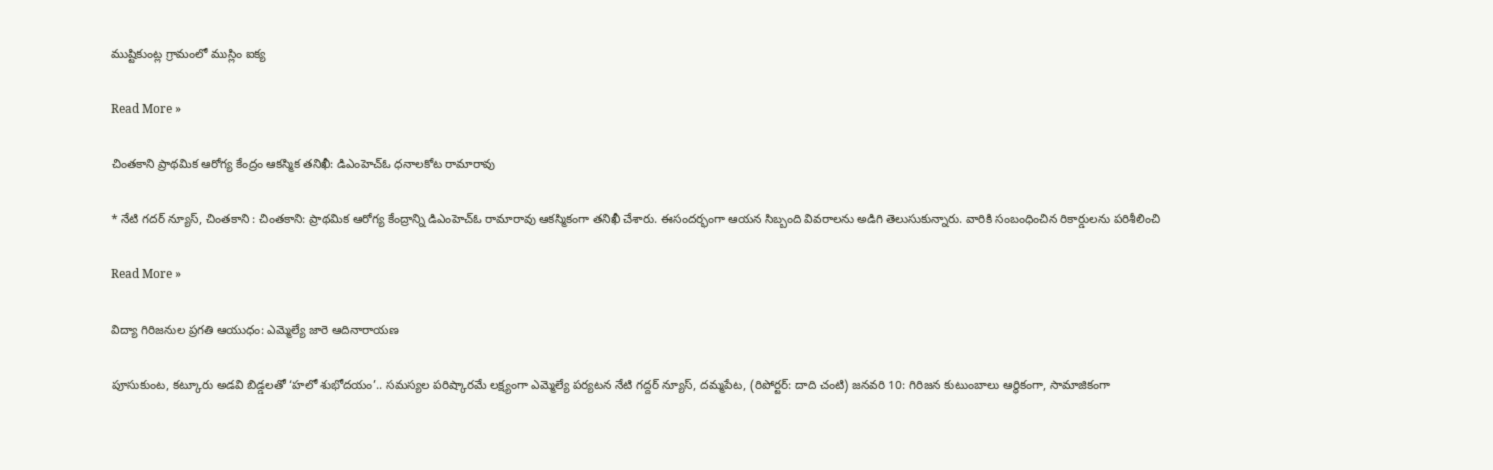ముష్టికుంట్ల గ్రామంలో ముస్లిం ఐక్య

Read More »

చింతకాని ప్రాథమిక ఆరోగ్య కేంద్రం ఆకస్మిక తనిఖీ: డిఎంహెచ్ఓ ధనాలకోట రామారావు

* నేటి గదర్ న్యూస్, చింతకాని : చింతకాని: ప్రాథమిక ఆరోగ్య కేంద్రాన్ని డిఎంహెచ్ఓ రామారావు ఆకస్మికంగా తనిఖీ చేశారు. ఈసందర్భంగా ఆయన సిబ్బంది వివరాలను అడిగి తెలుసుకున్నారు. వారికి సంబంధించిన రికార్డులను పరిశీలించి

Read More »

విద్యా గిరిజనుల ప్రగతి ఆయుధం: ఎమ్మెల్యే జారె ఆదినారాయణ

పూసుకుంట, కట్కూరు అడవి బిడ్డలతో ‘హలో శుభోదయం’.. సమస్యల పరిష్కారమే లక్ష్యంగా ఎమ్మెల్యే పర్యటన నేటి గద్దర్ న్యూస్, దమ్మపేట, (రిపోర్టర్: దాది చంటి) జనవరి 10: గిరిజన కుటుంబాలు ఆర్థికంగా, సామాజికంగా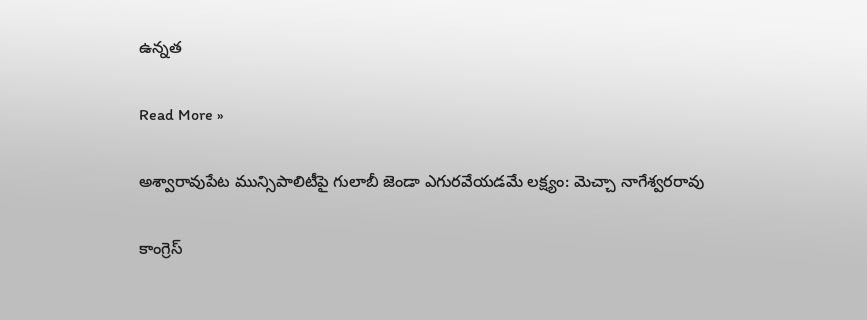ఉన్నత

Read More »

అశ్వారావుపేట మున్సిపాలిటీపై గులాబీ జెండా ఎగురవేయడమే లక్ష్యం: మెచ్చా నాగేశ్వరరావు

కాంగ్రెస్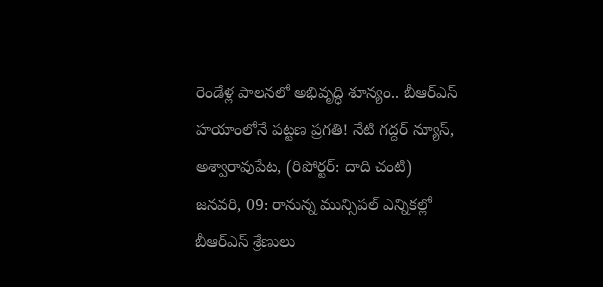రెండేళ్ల పాలనలో అభివృద్ధి శూన్యం.. బీఆర్ఎస్ హయాంలోనే పట్టణ ప్రగతి! నేటి గద్దర్ న్యూస్, అశ్వారావుపేట, (రిపోర్టర్: దాది చంటి) జనవరి, 09: రానున్న మున్సిపల్ ఎన్నికల్లో బీఆర్ఎస్ శ్రేణులు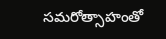సమరోత్సాహంతో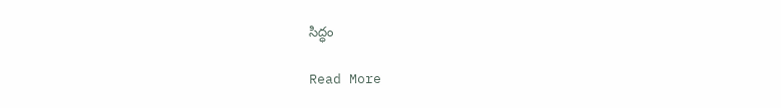సిద్ధం

Read More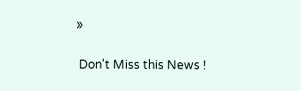»

 Don't Miss this News !